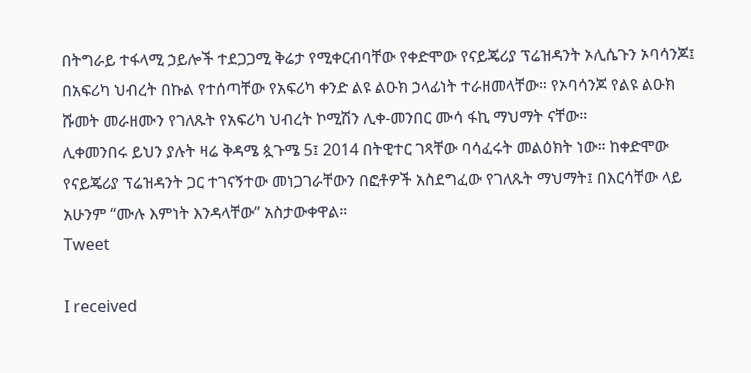በትግራይ ተፋላሚ ኃይሎች ተደጋጋሚ ቅሬታ የሚቀርብባቸው የቀድሞው የናይጄሪያ ፕሬዝዳንት ኦሊሴጉን ኦባሳንጆ፤ በአፍሪካ ህብረት በኩል የተሰጣቸው የአፍሪካ ቀንድ ልዩ ልዑክ ኃላፊነት ተራዘመላቸው። የኦባሳንጆ የልዩ ልዑክ ሹመት መራዘሙን የገለጹት የአፍሪካ ህብረት ኮሚሽን ሊቀ-መንበር ሙሳ ፋኪ ማህማት ናቸው።
ሊቀመንበሩ ይህን ያሉት ዛሬ ቅዳሜ ጷጉሜ 5፤ 2014 በትዊተር ገጻቸው ባሳፈሩት መልዕክት ነው። ከቀድሞው የናይጄሪያ ፕሬዝዳንት ጋር ተገናኝተው መነጋገራቸውን በፎቶዎች አስደግፈው የገለጹት ማህማት፤ በእርሳቸው ላይ አሁንም “ሙሉ እምነት እንዳላቸው” አስታውቀዋል።
Tweet

I received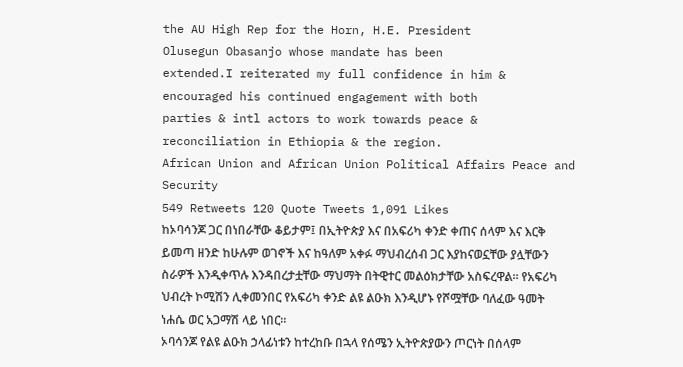the AU High Rep for the Horn, H.E. President
Olusegun Obasanjo whose mandate has been
extended.I reiterated my full confidence in him &
encouraged his continued engagement with both
parties & intl actors to work towards peace &
reconciliation in Ethiopia & the region.
African Union and African Union Political Affairs Peace and Security
549 Retweets 120 Quote Tweets 1,091 Likes
ከኦባሳንጆ ጋር በነበራቸው ቆይታም፤ በኢትዮጵያ እና በአፍሪካ ቀንድ ቀጠና ሰላም እና እርቅ ይመጣ ዘንድ ከሁሉም ወገኖች እና ከዓለም አቀፉ ማህብረሰብ ጋር እያከናወኗቸው ያሏቸውን ስራዎች እንዲቀጥሉ እንዳበረታቷቸው ማህማት በትዊተር መልዕክታቸው አስፍረዋል። የአፍሪካ ህብረት ኮሚሽን ሊቀመንበር የአፍሪካ ቀንድ ልዩ ልዑክ እንዲሆኑ የሾሟቸው ባለፈው ዓመት ነሐሴ ወር አጋማሽ ላይ ነበር።
ኦባሳንጆ የልዩ ልዑክ ኃላፊነቱን ከተረከቡ በኋላ የሰሜን ኢትዮጵያውን ጦርነት በሰላም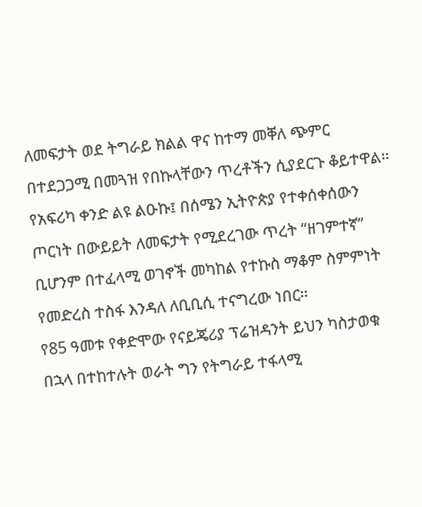ለመፍታት ወደ ትግራይ ክልል ዋና ከተማ መቐለ ጭምር በተደጋጋሚ በመጓዝ የበኩላቸውን ጥረቶችን ሲያደርጉ ቆይተዋል። የአፍሪካ ቀንድ ልዩ ልዑኩ፤ በሰሜን ኢትዮጵያ የተቀሰቀሰውን ጦርነት በውይይት ለመፍታት የሚደረገው ጥረት “ዘገምተኛ” ቢሆንም በተፈላሚ ወገኖች መካከል የተኩስ ማቆም ስምምነት የመድረስ ተስፋ እንዳለ ለቢቢሲ ተናግረው ነበር።
የ85 ዓመቱ የቀድሞው የናይጄሪያ ፕሬዝዳንት ይህን ካስታወቁ በኋላ በተከተሉት ወራት ግን የትግራይ ተፋላሚ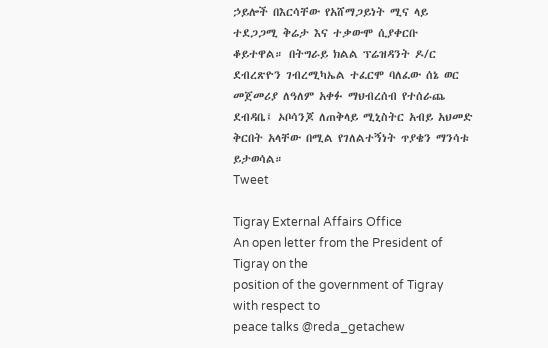ኃይሎች በእርሳቸው የአሸማጋይነት ሚና ላይ ተደጋጋሚ ቅሬታ እና ተቃውሞ ሲያቀርቡ ቆይተዋል። በትግራይ ክልል ፕሬዝዳንት ዶ/ር ደብረጽዮን ገብረሚካኤል ተፈርሞ ባለፈው ሰኔ ወር መጀመሪያ ለዓለም አቀፉ ማህብረሰብ የተሰራጨ ደብዳቤ፤ ኦቦሳንጆ ለጠቅላይ ሚኒስትር አብይ አህመድ ቅርበት አላቸው በሚል የገለልተኝነት ጥያቄን ማንሳቱ ይታወሳል።
Tweet

Tigray External Affairs Office
An open letter from the President of Tigray on the
position of the government of Tigray with respect to
peace talks @reda_getachew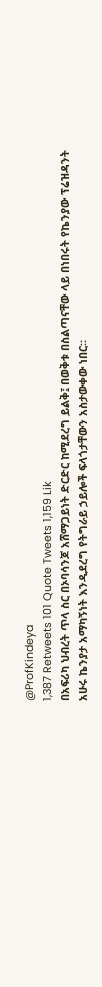@ProfKindeya
1,387 Retweets 101 Quote Tweets 1,159 Lik
በአፍሪካ ህብረት ጥላ ስር በኦባሳንጆ አሸማጋይነት ድርድር ከሚደረግ ይልቅ፤ በወቅቱ በስልጣናቸው ላይ በነበሩት የኬንያው ፕሬዝዳንት አሁሩ ኬንያታ አማካኝነት እንዲደረግ የትግራይ ኃይሎች ፍላጎታቸውን አስታውቀው ነበር።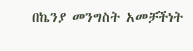በኬንያ መንግስት አመቻችነት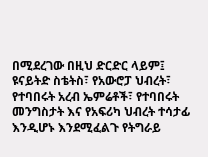በሚደረገው በዚህ ድርድር ላይም፤ ዩናይትድ ስቴትስ፣ የአውሮፓ ህብረት፣ የተባበሩት አረብ ኤምሬቶች፣ የተባበሩት መንግስታት እና የአፍሪካ ህብረት ተሳታፊ እንዲሆኑ እንደሚፈልጉ የትግራይ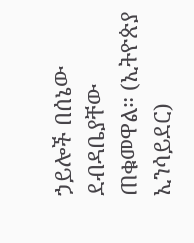ኃይሎች በሰኔው ደብዳቤያቸው ጠቁመዋል። (ኢትዮጵያ ኢንሳይደር)